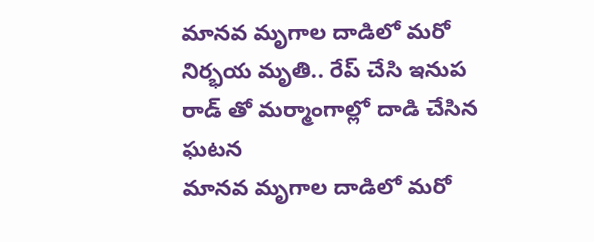మానవ మృగాల దాడిలో మరో నిర్భయ మృతి.. రేప్ చేసి ఇనుప రాడ్ తో మర్మాంగాల్లో దాడి చేసిన ఘటన
మానవ మృగాల దాడిలో మరో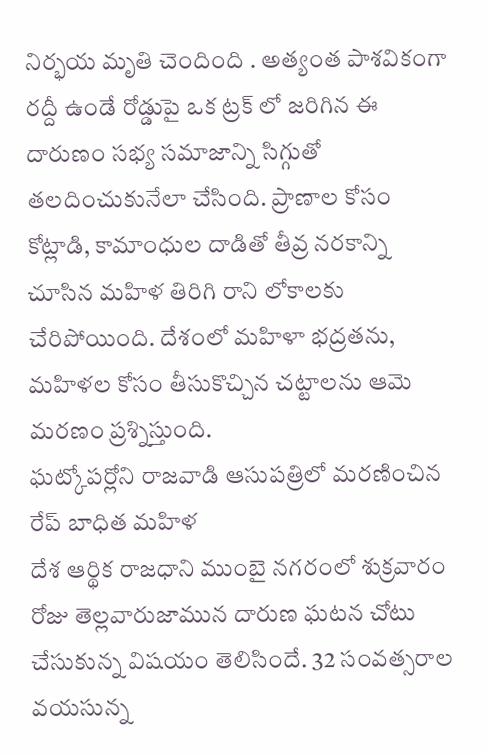నిర్భయ మృతి చెందింది . అత్యంత పాశవికంగా రద్దీ ఉండే రోడ్డుపై ఒక ట్రక్ లో జరిగిన ఈ దారుణం సభ్య సమాజాన్ని సిగ్గుతో తలదించుకునేలా చేసింది. ప్రాణాల కోసం కోట్లాడి, కామాంధుల దాడితో తీవ్ర నరకాన్ని చూసిన మహిళ తిరిగి రాని లోకాలకు చేరిపోయింది. దేశంలో మహిళా భద్రతను, మహిళల కోసం తీసుకొచ్చిన చట్టాలను ఆమె మరణం ప్రశ్నిస్తుంది.
ఘట్కోపర్లోని రాజవాడి ఆసుపత్రిలో మరణించిన రేప్ బాధిత మహిళ
దేశ ఆర్థిక రాజధాని ముంబై నగరంలో శుక్రవారం రోజు తెల్లవారుజామున దారుణ ఘటన చోటు చేసుకున్న విషయం తెలిసిందే. 32 సంవత్సరాల వయసున్న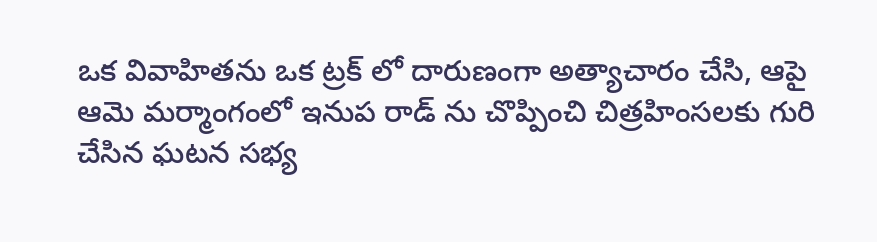ఒక వివాహితను ఒక ట్రక్ లో దారుణంగా అత్యాచారం చేసి, ఆపై ఆమె మర్మాంగంలో ఇనుప రాడ్ ను చొప్పించి చిత్రహింసలకు గురి చేసిన ఘటన సభ్య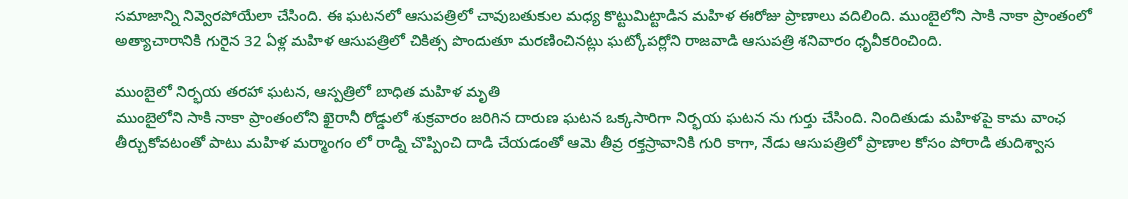సమాజాన్ని నివ్వెరపోయేలా చేసింది. ఈ ఘటనలో ఆసుపత్రిలో చావుబతుకుల మధ్య కొట్టుమిట్టాడిన మహిళ ఈరోజు ప్రాణాలు వదిలింది. ముంబైలోని సాకి నాకా ప్రాంతంలో అత్యాచారానికి గురైన 32 ఏళ్ల మహిళ ఆసుపత్రిలో చికిత్స పొందుతూ మరణించినట్లు ఘట్కోపర్లోని రాజవాడి ఆసుపత్రి శనివారం ధృవీకరించింది.

ముంబైలో నిర్భయ తరహా ఘటన, ఆస్పత్రిలో బాధిత మహిళ మృతి
ముంబైలోని సాకి నాకా ప్రాంతంలోని ఖైరానీ రోడ్డులో శుక్రవారం జరిగిన దారుణ ఘటన ఒక్కసారిగా నిర్భయ ఘటన ను గుర్తు చేసింది. నిందితుడు మహిళపై కామ వాంఛ తీర్చుకోవటంతో పాటు మహిళ మర్మాంగం లో రాడ్ని చొప్పించి దాడి చేయడంతో ఆమె తీవ్ర రక్తస్రావానికి గురి కాగా, నేడు ఆసుపత్రిలో ప్రాణాల కోసం పోరాడి తుదిశ్వాస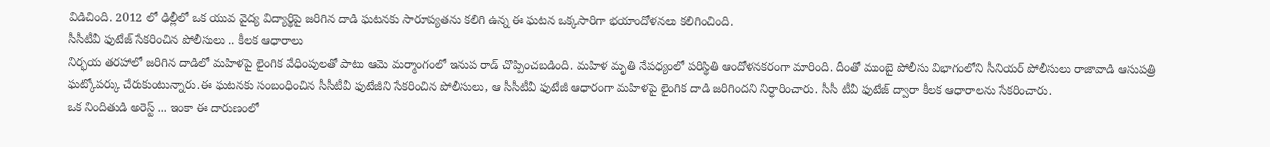విడిచింది. 2012 లో ఢిల్లీలో ఒక యువ వైద్య విద్యార్థిపై జరిగిన దాడి ఘటనకు సారూప్యతను కలిగి ఉన్న ఈ ఘటన ఒక్కసారిగా భయాందోళనలు కలిగించింది.
సీసీటీవీ ఫుటేజ్ సేకరించిన పోలీసులు .. కీలక ఆధారాలు
నిర్భయ తరహాలో జరిగిన దాడిలో మహిళపై లైంగిక వేధింపులతో పాటు ఆమె మర్మాంగంలో ఇనుప రాడ్ చొప్పించబడింది. మహిళ మృతి నేపధ్యంలో పరిస్థితి ఆందోళనకరంగా మారింది. దీంతో ముంబై పోలీసు విభాగంలోని సీనియర్ పోలీసులు రాజావాడి ఆసుపత్రి ఘట్కోపర్కు చేరుకుంటున్నారు.ఈ ఘటనకు సంబంధించిన సీసీటీవీ ఫుటేజీని సేకరించిన పోలీసులు, ఆ సీసీటీవీ ఫుటేజీ ఆధారంగా మహిళపై లైంగిక దాడి జరిగిందని నిర్ధారించారు. సీసీ టీవీ ఫుటేజ్ ద్వారా కీలక ఆధారాలను సేకరించారు.
ఒక నిందితుడి అరెస్ట్ ... ఇంకా ఈ దారుణంలో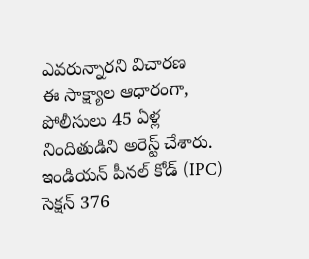ఎవరున్నారని విచారణ
ఈ సాక్ష్యాల ఆధారంగా, పోలీసులు 45 ఏళ్ల నిందితుడిని అరెస్ట్ చేశారు. ఇండియన్ పీనల్ కోడ్ (IPC) సెక్షన్ 376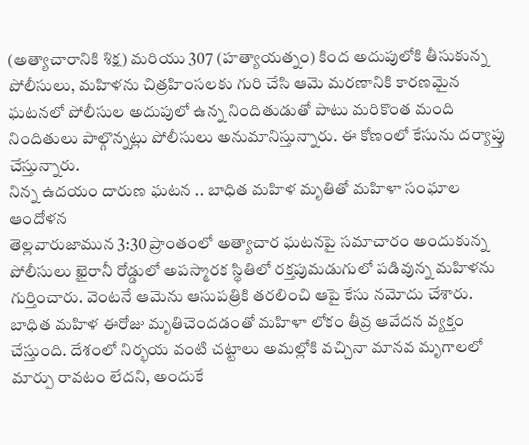(అత్యాచారానికి శిక్ష) మరియు 307 (హత్యాయత్నం) కింద అదుపులోకి తీసుకున్న పోలీసులు, మహిళను చిత్రహింసలకు గురి చేసి ఆమె మరణానికి కారణమైన ఘటనలో పోలీసుల అదుపులో ఉన్న నిందితుడుతో పాటు మరికొంత మంది నిందితులు పాల్గొన్నట్లు పోలీసులు అనుమానిస్తున్నారు. ఈ కోణంలో కేసును దర్యాప్తు చేస్తున్నారు.
నిన్న ఉదయం దారుణ ఘటన .. బాధిత మహిళ మృతితో మహిళా సంఘాల ఆందోళన
తెల్లవారుజామున 3:30 ప్రాంతంలో అత్యాచార ఘటనపై సమాచారం అందుకున్న పోలీసులు ఖైరానీ రోడ్డులో అపస్మారక స్థితిలో రక్తపుమడుగులో పడివున్న మహిళను గుర్తించారు. వెంటనే ఆమెను ఆసుపత్రికి తరలించి ఆపై కేసు నమోదు చేశారు. బాధిత మహిళ ఈరోజు మృతిచెందడంతో మహిళా లోకం తీవ్ర ఆవేదన వ్యక్తం చేస్తుంది. దేశంలో నిర్భయ వంటి చట్టాలు అమల్లోకి వచ్చినా మానవ మృగాలలో మార్పు రావటం లేదని, అందుకే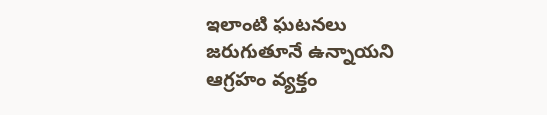ఇలాంటి ఘటనలు జరుగుతూనే ఉన్నాయని ఆగ్రహం వ్యక్తం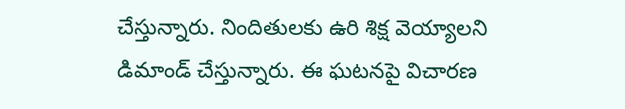చేస్తున్నారు. నిందితులకు ఉరి శిక్ష వెయ్యాలని డిమాండ్ చేస్తున్నారు. ఈ ఘటనపై విచారణ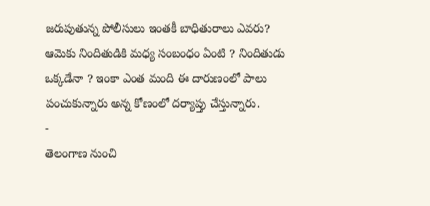జరుపుతున్న పోలీసులు ఇంతకీ బాధితురాలు ఎవరు? ఆమెకు నిందితుడికి మధ్య సంబంధం ఏంటి ? నిందితుడు ఒక్కడేనా ? ఇంకా ఎంత మంది ఈ దారుణంలో పాలు పంచుకున్నారు అన్న కోణంలో దర్యాప్తు చేస్తున్నారు.
-
తెలంగాణ నుంచి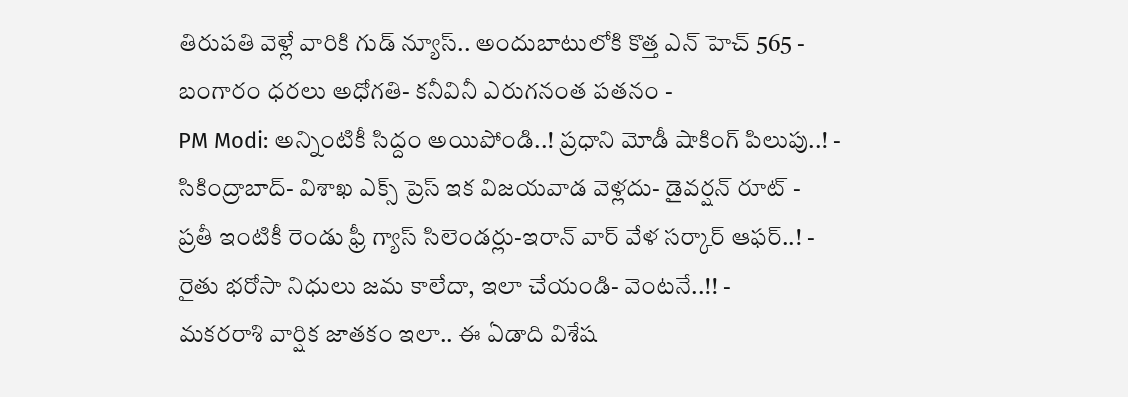తిరుపతి వెళ్లే వారికి గుడ్ న్యూస్.. అందుబాటులోకి కొత్త ఎన్ హెచ్ 565 -
బంగారం ధరలు అధోగతి- కనీవినీ ఎరుగనంత పతనం -
PM Modi: అన్నింటికీ సిద్దం అయిపోండి..! ప్రధాని మోడీ షాకింగ్ పిలుపు..! -
సికింద్రాబాద్- విశాఖ ఎక్స్ ప్రెస్ ఇక విజయవాడ వెళ్లదు- డైవర్షన్ రూట్ -
ప్రతీ ఇంటికీ రెండు ఫ్రీ గ్యాస్ సిలెండర్లు-ఇరాన్ వార్ వేళ సర్కార్ ఆఫర్..! -
రైతు భరోసా నిధులు జమ కాలేదా, ఇలా చేయండి- వెంటనే..!! -
మకరరాశి వార్షిక జాతకం ఇలా.. ఈ ఏడాది విశేష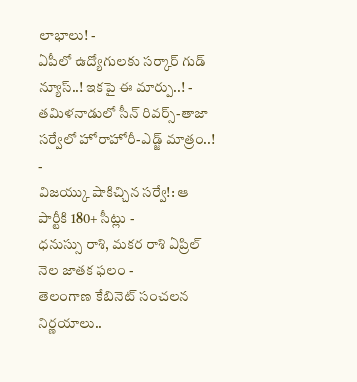లాభాలు! -
ఏపీలో ఉద్యోగులకు సర్కార్ గుడ్ న్యూస్..! ఇకపై ఈ మార్పు..! -
తమిళనాడులో సీన్ రివర్స్-తాజా సర్వేలో హోరాహోరీ-ఎడ్జ్ మాత్రం..! -
విజయ్కు షాకిచ్చిన సర్వే!: ఆ పార్టీకి 180+ సీట్లు -
ధనుస్సు రాశి, మకర రాశి ఏప్రిల్ నెల జాతక ఫలం -
తెలంగాణ కేబినెట్ సంచలన నిర్ణయాలు..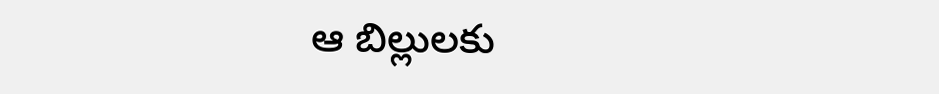ఆ బిల్లులకు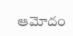ఆమోదం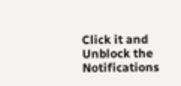Click it and Unblock the Notifications